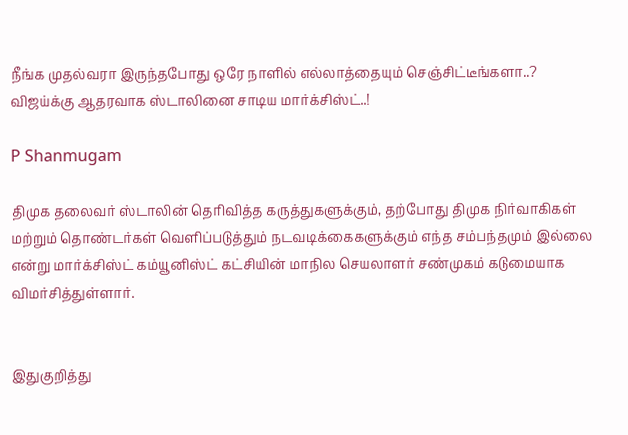நீங்க முதல்வரா இருந்தபோது ஒரே நாளில் எல்லாத்தையும் செஞ்சிட்டீங்களா..? விஜய்க்கு ஆதரவாக ஸ்டாலினை சாடிய மார்க்சிஸ்ட்..!

P Shanmugam

திமுக தலைவர் ஸ்டாலின் தெரிவித்த கருத்துகளுக்கும், தற்போது திமுக நிர்வாகிகள் மற்றும் தொண்டர்கள் வெளிப்படுத்தும் நடவடிக்கைகளுக்கும் எந்த சம்பந்தமும் இல்லை என்று மார்க்சிஸ்ட் கம்யூனிஸ்ட் கட்சியின் மாநில செயலாளர் சண்முகம் கடுமையாக விமர்சித்துள்ளார்.


இதுகுறித்து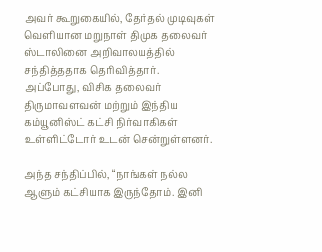அவர் கூறுகையில், தேர்தல் முடிவுகள் வெளியான மறுநாள் திமுக தலைவர் ஸ்டாலினை அறிவாலயத்தில் சந்தித்ததாக தெரிவித்தார். அப்போது, விசிக தலைவர் திருமாவளவன் மற்றும் இந்திய கம்யூனிஸ்ட் கட்சி நிர்வாகிகள் உள்ளிட்டோர் உடன் சென்றுள்ளனர்.

அந்த சந்திப்பில், “நாங்கள் நல்ல ஆளும் கட்சியாக இருந்தோம். இனி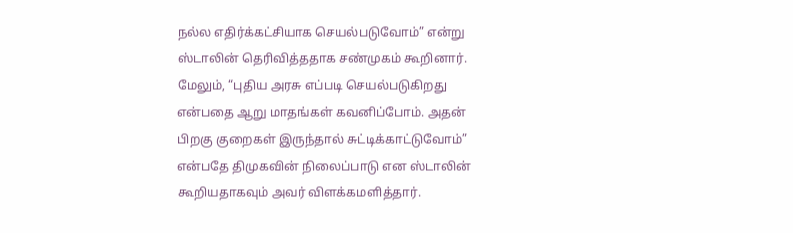நல்ல எதிர்க்கட்சியாக செயல்படுவோம்” என்று ஸ்டாலின் தெரிவித்ததாக சண்முகம் கூறினார். மேலும், “புதிய அரசு எப்படி செயல்படுகிறது என்பதை ஆறு மாதங்கள் கவனிப்போம். அதன் பிறகு குறைகள் இருந்தால் சுட்டிக்காட்டுவோம்” என்பதே திமுகவின் நிலைப்பாடு என ஸ்டாலின் கூறியதாகவும் அவர் விளக்கமளித்தார்.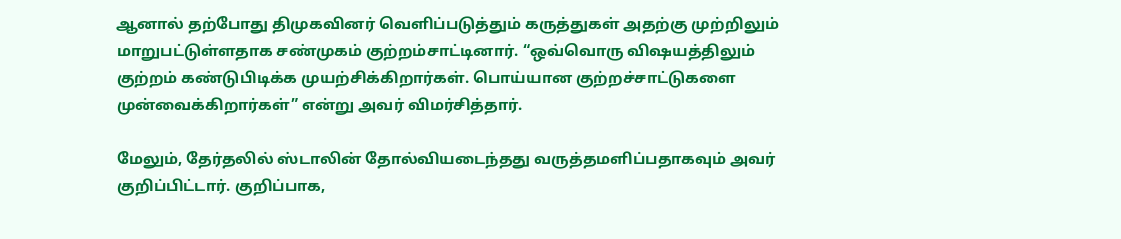ஆனால் தற்போது திமுகவினர் வெளிப்படுத்தும் கருத்துகள் அதற்கு முற்றிலும் மாறுபட்டுள்ளதாக சண்முகம் குற்றம்சாட்டினார். “ஒவ்வொரு விஷயத்திலும் குற்றம் கண்டுபிடிக்க முயற்சிக்கிறார்கள். பொய்யான குற்றச்சாட்டுகளை முன்வைக்கிறார்கள்” என்று அவர் விமர்சித்தார்.

மேலும், தேர்தலில் ஸ்டாலின் தோல்வியடைந்தது வருத்தமளிப்பதாகவும் அவர் குறிப்பிட்டார். குறிப்பாக,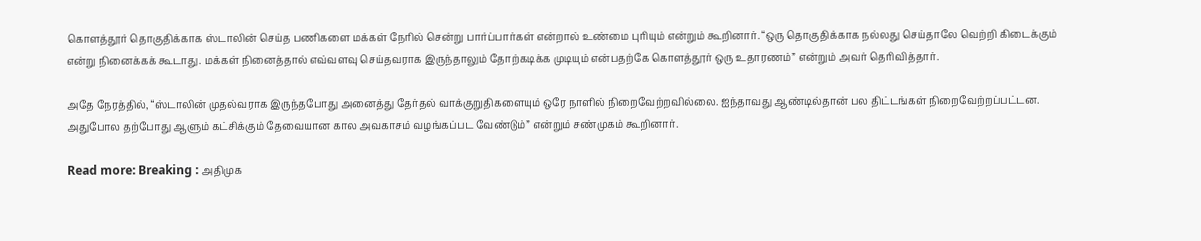கொளத்தூர் தொகுதிக்காக ஸ்டாலின் செய்த பணிகளை மக்கள் நேரில் சென்று பார்ப்பார்கள் என்றால் உண்மை புரியும் என்றும் கூறினார். “ஒரு தொகுதிக்காக நல்லது செய்தாலே வெற்றி கிடைக்கும் என்று நினைக்கக் கூடாது. மக்கள் நினைத்தால் எவ்வளவு செய்தவராக இருந்தாலும் தோற்கடிக்க முடியும் என்பதற்கே கொளத்தூர் ஒரு உதாரணம்” என்றும் அவர் தெரிவித்தார்.

அதே நேரத்தில், “ஸ்டாலின் முதல்வராக இருந்தபோது அனைத்து தேர்தல் வாக்குறுதிகளையும் ஒரே நாளில் நிறைவேற்றவில்லை. ஐந்தாவது ஆண்டில்தான் பல திட்டங்கள் நிறைவேற்றப்பட்டன. அதுபோல தற்போது ஆளும் கட்சிக்கும் தேவையான கால அவகாசம் வழங்கப்பட வேண்டும்” என்றும் சண்முகம் கூறினார்.

Read more: Breaking : அதிமுக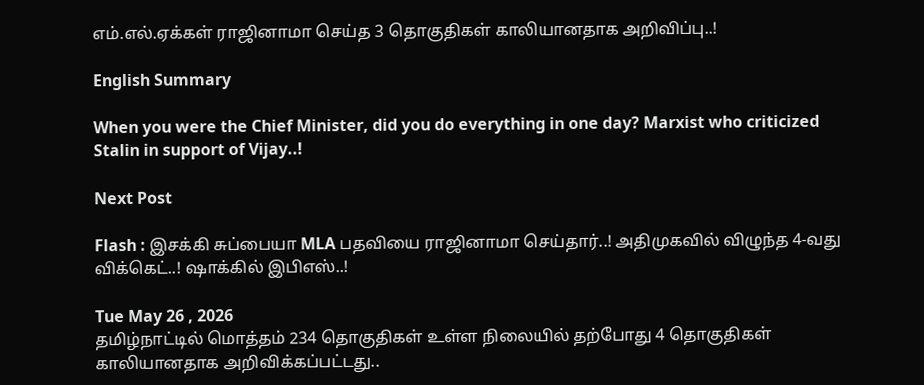எம்.எல்.ஏக்கள் ராஜினாமா செய்த 3 தொகுதிகள் காலியானதாக அறிவிப்பு..!

English Summary

When you were the Chief Minister, did you do everything in one day? Marxist who criticized Stalin in support of Vijay..!

Next Post

Flash : இசக்கி சுப்பையா MLA பதவியை ராஜினாமா செய்தார்..! அதிமுகவில் விழுந்த 4-வது விக்கெட்..! ஷாக்கில் இபிஎஸ்..!

Tue May 26 , 2026
தமிழ்நாட்டில் மொத்தம் 234 தொகுதிகள் உள்ள நிலையில் தற்போது 4 தொகுதிகள் காலியானதாக அறிவிக்கப்பட்டது..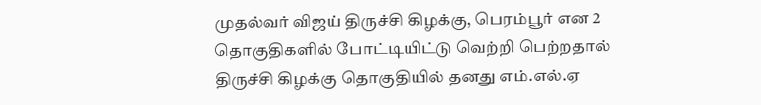முதல்வர் விஜய் திருச்சி கிழக்கு, பெரம்பூர் என 2 தொகுதிகளில் போட்டியிட்டு வெற்றி பெற்றதால் திருச்சி கிழக்கு தொகுதியில் தனது எம்.எல்.ஏ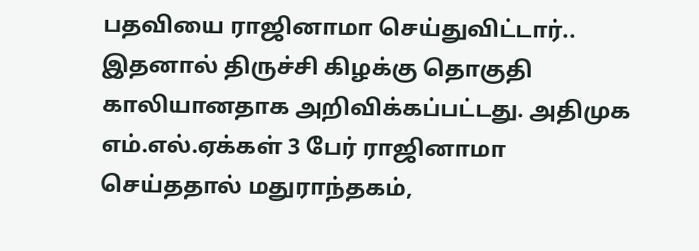பதவியை ராஜினாமா செய்துவிட்டார்.. இதனால் திருச்சி கிழக்கு தொகுதி காலியானதாக அறிவிக்கப்பட்டது. அதிமுக எம்.எல்.ஏக்கள் 3 பேர் ராஜினாமா செய்ததால் மதுராந்தகம்,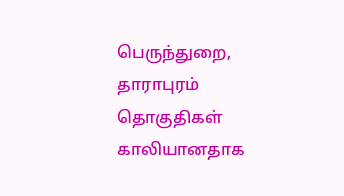பெருந்துறை, தாராபுரம் தொகுதிகள் காலியானதாக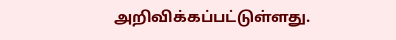அறிவிக்கப்பட்டுள்ளது.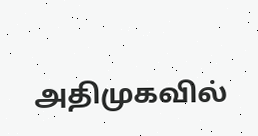அதிமுகவில்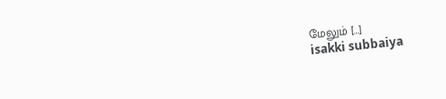மேலும் […]
isakki subbaiya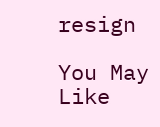resign

You May Like